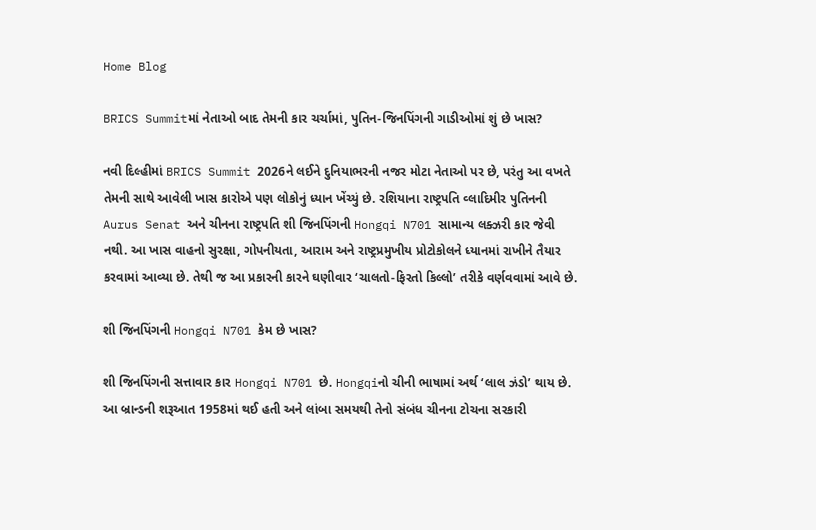Home Blog

BRICS Summitમાં નેતાઓ બાદ તેમની કાર ચર્ચામાં, પુતિન-જિનપિંગની ગાડીઓમાં શું છે ખાસ?

નવી દિલ્હીમાં BRICS Summit 2026ને લઈને દુનિયાભરની નજર મોટા નેતાઓ પર છે, પરંતુ આ વખતે તેમની સાથે આવેલી ખાસ કારોએ પણ લોકોનું ધ્યાન ખેંચ્યું છે. રશિયાના રાષ્ટ્રપતિ વ્લાદિમીર પુતિનની Aurus Senat અને ચીનના રાષ્ટ્રપતિ શી જિનપિંગની Hongqi N701 સામાન્ય લક્ઝરી કાર જેવી નથી. આ ખાસ વાહનો સુરક્ષા, ગોપનીયતા, આરામ અને રાષ્ટ્રપ્રમુખીય પ્રોટોકોલને ધ્યાનમાં રાખીને તૈયાર કરવામાં આવ્યા છે. તેથી જ આ પ્રકારની કારને ઘણીવાર ‘ચાલતો-ફિરતો કિલ્લો’ તરીકે વર્ણવવામાં આવે છે.

શી જિનપિંગની Hongqi N701 કેમ છે ખાસ?

શી જિનપિંગની સત્તાવાર કાર Hongqi N701 છે. Hongqiનો ચીની ભાષામાં અર્થ ‘લાલ ઝંડો’ થાય છે. આ બ્રાન્ડની શરૂઆત 1958માં થઈ હતી અને લાંબા સમયથી તેનો સંબંધ ચીનના ટોચના સરકારી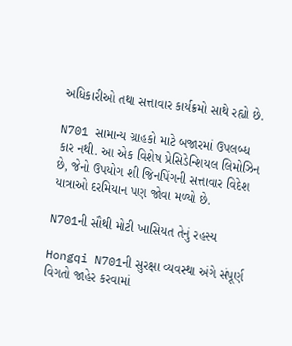અધિકારીઓ તથા સત્તાવાર કાર્યક્રમો સાથે રહ્યો છે.

N701 સામાન્ય ગ્રાહકો માટે બજારમાં ઉપલબ્ધ કાર નથી. આ એક વિશેષ પ્રેસિડેન્શિયલ લિમોઝિન છે, જેનો ઉપયોગ શી જિનપિંગની સત્તાવાર વિદેશ યાત્રાઓ દરમિયાન પણ જોવા મળ્યો છે.

N701ની સૌથી મોટી ખાસિયત તેનું રહસ્ય

Hongqi N701ની સુરક્ષા વ્યવસ્થા અંગે સંપૂર્ણ વિગતો જાહેર કરવામાં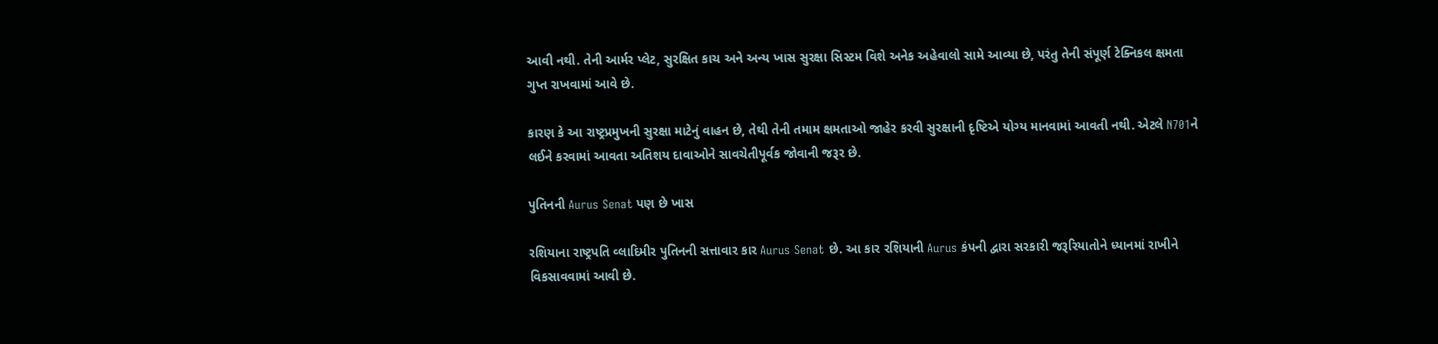આવી નથી. તેની આર્મર પ્લેટ, સુરક્ષિત કાચ અને અન્ય ખાસ સુરક્ષા સિસ્ટમ વિશે અનેક અહેવાલો સામે આવ્યા છે, પરંતુ તેની સંપૂર્ણ ટેક્નિકલ ક્ષમતા ગુપ્ત રાખવામાં આવે છે.

કારણ કે આ રાષ્ટ્રપ્રમુખની સુરક્ષા માટેનું વાહન છે, તેથી તેની તમામ ક્ષમતાઓ જાહેર કરવી સુરક્ષાની દૃષ્ટિએ યોગ્ય માનવામાં આવતી નથી. એટલે N701ને લઈને કરવામાં આવતા અતિશય દાવાઓને સાવચેતીપૂર્વક જોવાની જરૂર છે.

પુતિનની Aurus Senat પણ છે ખાસ

રશિયાના રાષ્ટ્રપતિ વ્લાદિમીર પુતિનની સત્તાવાર કાર Aurus Senat છે. આ કાર રશિયાની Aurus કંપની દ્વારા સરકારી જરૂરિયાતોને ધ્યાનમાં રાખીને વિકસાવવામાં આવી છે.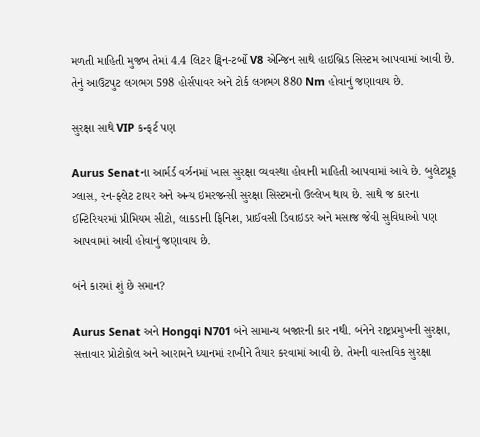મળતી માહિતી મુજબ તેમાં 4.4 લિટર ટ્વિન-ટર્બો V8 એન્જિન સાથે હાઇબ્રિડ સિસ્ટમ આપવામાં આવી છે. તેનું આઉટપુટ લગભગ 598 હોર્સપાવર અને ટોર્ક લગભગ 880 Nm હોવાનું જણાવાય છે.

સુરક્ષા સાથે VIP કન્ફર્ટ પણ

Aurus Senatના આર્મર્ડ વર્ઝનમાં ખાસ સુરક્ષા વ્યવસ્થા હોવાની માહિતી આપવામાં આવે છે. બુલેટપ્રૂફ ગ્લાસ, રન-ફ્લેટ ટાયર અને અન્ય ઇમરજન્સી સુરક્ષા સિસ્ટમનો ઉલ્લેખ થાય છે. સાથે જ કારના ઈન્ટિરિયરમાં પ્રીમિયમ સીટો, લાકડાની ફિનિશ, પ્રાઈવસી ડિવાઇડર અને મસાજ જેવી સુવિધાઓ પણ આપવામાં આવી હોવાનું જણાવાય છે.

બંને કારમાં શું છે સમાન?

Aurus Senat અને Hongqi N701 બંને સામાન્ય બજારની કાર નથી. બંનેને રાષ્ટ્રપ્રમુખની સુરક્ષા, સત્તાવાર પ્રોટોકોલ અને આરામને ધ્યાનમાં રાખીને તૈયાર કરવામાં આવી છે. તેમની વાસ્તવિક સુરક્ષા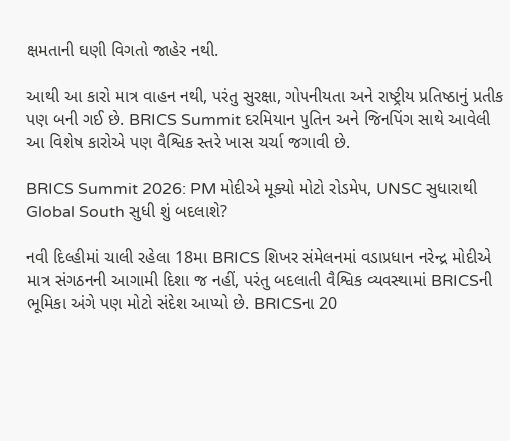ક્ષમતાની ઘણી વિગતો જાહેર નથી.

આથી આ કારો માત્ર વાહન નથી, પરંતુ સુરક્ષા, ગોપનીયતા અને રાષ્ટ્રીય પ્રતિષ્ઠાનું પ્રતીક પણ બની ગઈ છે. BRICS Summit દરમિયાન પુતિન અને જિનપિંગ સાથે આવેલી આ વિશેષ કારોએ પણ વૈશ્વિક સ્તરે ખાસ ચર્ચા જગાવી છે.

BRICS Summit 2026: PM મોદીએ મૂક્યો મોટો રોડમેપ, UNSC સુધારાથી Global South સુધી શું બદલાશે?

નવી દિલ્હીમાં ચાલી રહેલા 18મા BRICS શિખર સંમેલનમાં વડાપ્રધાન નરેન્દ્ર મોદીએ માત્ર સંગઠનની આગામી દિશા જ નહીં, પરંતુ બદલાતી વૈશ્વિક વ્યવસ્થામાં BRICSની ભૂમિકા અંગે પણ મોટો સંદેશ આપ્યો છે. BRICSના 20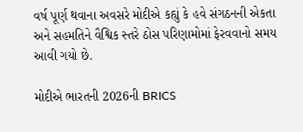વર્ષ પૂર્ણ થવાના અવસરે મોદીએ કહ્યું કે હવે સંગઠનની એકતા અને સહમતિને વૈશ્વિક સ્તરે ઠોસ પરિણામોમાં ફેરવવાનો સમય આવી ગયો છે.

મોદીએ ભારતની 2026ની BRICS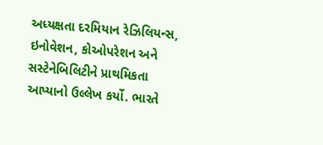અધ્યક્ષતા દરમિયાન રેઝિલિયન્સ, ઇનોવેશન, કોઓપરેશન અને સસ્ટેનેબિલિટીને પ્રાથમિકતા આપ્યાનો ઉલ્લેખ કર્યો. ભારતે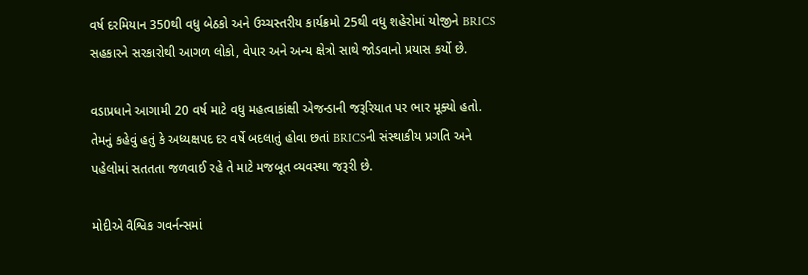વર્ષ દરમિયાન 350થી વધુ બેઠકો અને ઉચ્ચસ્તરીય કાર્યક્રમો 25થી વધુ શહેરોમાં યોજીને BRICS સહકારને સરકારોથી આગળ લોકો, વેપાર અને અન્ય ક્ષેત્રો સાથે જોડવાનો પ્રયાસ કર્યો છે.

વડાપ્રધાને આગામી 20 વર્ષ માટે વધુ મહત્વાકાંક્ષી એજન્ડાની જરૂરિયાત પર ભાર મૂક્યો હતો. તેમનું કહેવું હતું કે અધ્યક્ષપદ દર વર્ષે બદલાતું હોવા છતાં BRICSની સંસ્થાકીય પ્રગતિ અને પહેલોમાં સતતતા જળવાઈ રહે તે માટે મજબૂત વ્યવસ્થા જરૂરી છે.

મોદીએ વૈશ્વિક ગવર્નન્સમાં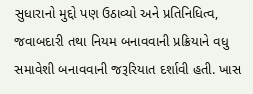સુધારાનો મુદ્દો પણ ઉઠાવ્યો અને પ્રતિનિધિત્વ, જવાબદારી તથા નિયમ બનાવવાની પ્રક્રિયાને વધુ સમાવેશી બનાવવાની જરૂરિયાત દર્શાવી હતી. ખાસ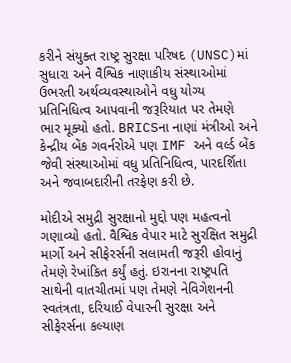કરીને સંયુક્ત રાષ્ટ્ર સુરક્ષા પરિષદ (UNSC)માં સુધારા અને વૈશ્વિક નાણાકીય સંસ્થાઓમાં ઉભરતી અર્થવ્યવસ્થાઓને વધુ યોગ્ય પ્રતિનિધિત્વ આપવાની જરૂરિયાત પર તેમણે ભાર મૂક્યો હતો. BRICSના નાણાં મંત્રીઓ અને કેન્દ્રીય બેંક ગવર્નરોએ પણ IMF અને વર્લ્ડ બેંક જેવી સંસ્થાઓમાં વધુ પ્રતિનિધિત્વ, પારદર્શિતા અને જવાબદારીની તરફેણ કરી છે.

મોદીએ સમુદ્રી સુરક્ષાનો મુદ્દો પણ મહત્વનો ગણાવ્યો હતો. વૈશ્વિક વેપાર માટે સુરક્ષિત સમુદ્રી માર્ગો અને સીફેરર્સની સલામતી જરૂરી હોવાનું તેમણે રેખાંકિત કર્યું હતું. ઇરાનના રાષ્ટ્રપતિ સાથેની વાતચીતમાં પણ તેમણે નેવિગેશનની સ્વતંત્રતા, દરિયાઈ વેપારની સુરક્ષા અને સીફેરર્સના કલ્યાણ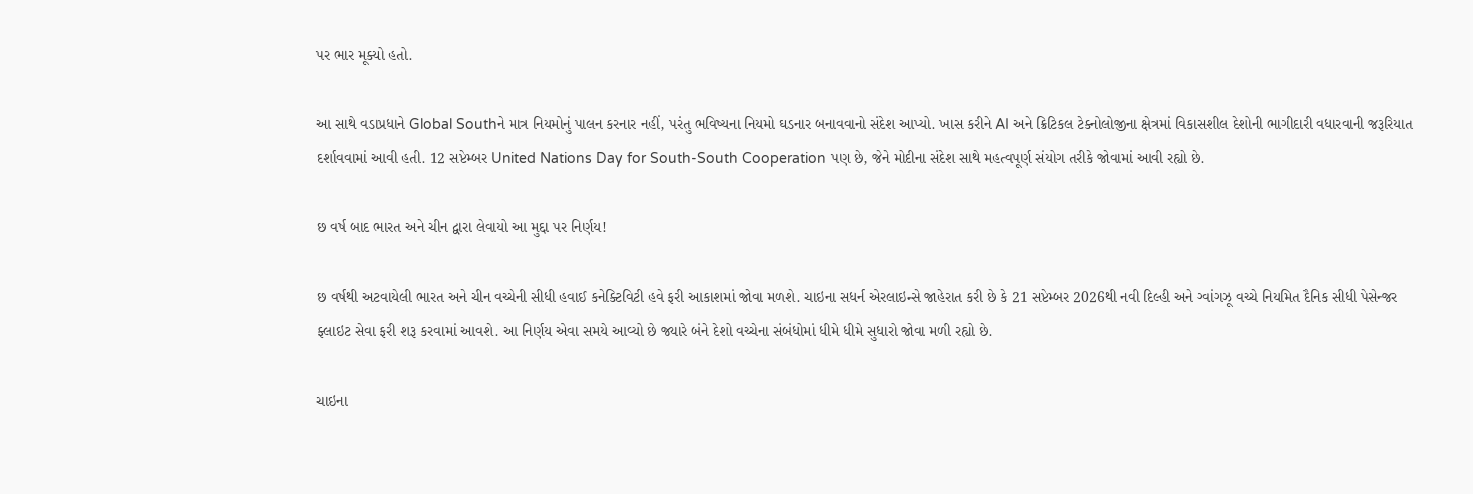પર ભાર મૂક્યો હતો.

આ સાથે વડાપ્રધાને Global Southને માત્ર નિયમોનું પાલન કરનાર નહીં, પરંતુ ભવિષ્યના નિયમો ઘડનાર બનાવવાનો સંદેશ આપ્યો. ખાસ કરીને AI અને ક્રિટિકલ ટેક્નોલોજીના ક્ષેત્રમાં વિકાસશીલ દેશોની ભાગીદારી વધારવાની જરૂરિયાત દર્શાવવામાં આવી હતી. 12 સપ્ટેમ્બર United Nations Day for South-South Cooperation પણ છે, જેને મોદીના સંદેશ સાથે મહત્વપૂર્ણ સંયોગ તરીકે જોવામાં આવી રહ્યો છે.

છ વર્ષ બાદ ભારત અને ચીન દ્વારા લેવાયો આ મુદ્દા પર નિર્ણય!

છ વર્ષથી અટવાયેલી ભારત અને ચીન વચ્ચેની સીધી હવાઈ કનેક્ટિવિટી હવે ફરી આકાશમાં જોવા મળશે. ચાઇના સધર્ન એરલાઇન્સે જાહેરાત કરી છે કે 21 સપ્ટેમ્બર 2026થી નવી દિલ્હી અને ગ્વાંગઝૂ વચ્ચે નિયમિત દૈનિક સીધી પેસેન્જર ફ્લાઇટ સેવા ફરી શરૂ કરવામાં આવશે. આ નિર્ણય એવા સમયે આવ્યો છે જ્યારે બંને દેશો વચ્ચેના સંબંધોમાં ધીમે ધીમે સુધારો જોવા મળી રહ્યો છે.

ચાઇના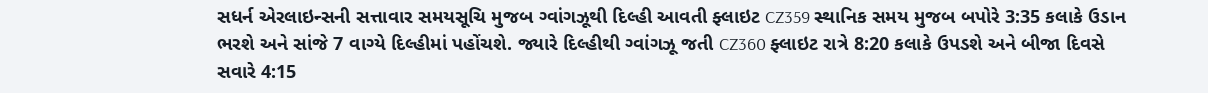સધર્ન એરલાઇન્સની સત્તાવાર સમયસૂચિ મુજબ ગ્વાંગઝૂથી દિલ્હી આવતી ફ્લાઇટ CZ359 સ્થાનિક સમય મુજબ બપોરે 3:35 કલાકે ઉડાન ભરશે અને સાંજે 7 વાગ્યે દિલ્હીમાં પહોંચશે. જ્યારે દિલ્હીથી ગ્વાંગઝૂ જતી CZ360 ફ્લાઇટ રાત્રે 8:20 કલાકે ઉપડશે અને બીજા દિવસે સવારે 4:15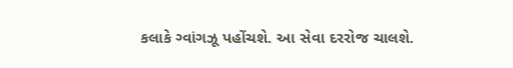કલાકે ગ્વાંગઝૂ પહોંચશે. આ સેવા દરરોજ ચાલશે.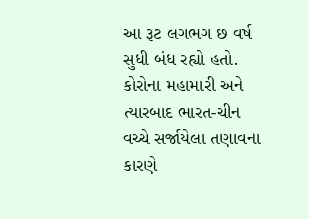આ રૂટ લગભગ છ વર્ષ સુધી બંધ રહ્યો હતો. કોરોના મહામારી અને ત્યારબાદ ભારત-ચીન વચ્ચે સર્જાયેલા તણાવના કારણે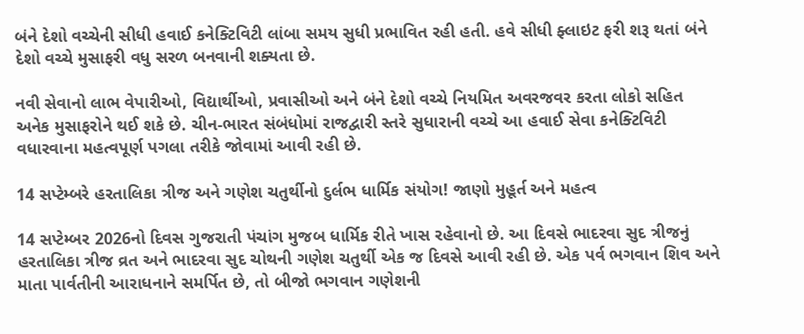બંને દેશો વચ્ચેની સીધી હવાઈ કનેક્ટિવિટી લાંબા સમય સુધી પ્રભાવિત રહી હતી. હવે સીધી ફ્લાઇટ ફરી શરૂ થતાં બંને દેશો વચ્ચે મુસાફરી વધુ સરળ બનવાની શક્યતા છે.

નવી સેવાનો લાભ વેપારીઓ, વિદ્યાર્થીઓ, પ્રવાસીઓ અને બંને દેશો વચ્ચે નિયમિત અવરજવર કરતા લોકો સહિત અનેક મુસાફરોને થઈ શકે છે. ચીન-ભારત સંબંધોમાં રાજદ્વારી સ્તરે સુધારાની વચ્ચે આ હવાઈ સેવા કનેક્ટિવિટી વધારવાના મહત્વપૂર્ણ પગલા તરીકે જોવામાં આવી રહી છે.

14 સપ્ટેમ્બરે હરતાલિકા ત્રીજ અને ગણેશ ચતુર્થીનો દુર્લભ ધાર્મિક સંયોગ! જાણો મુહૂર્ત અને મહત્વ

14 સપ્ટેમ્બર 2026નો દિવસ ગુજરાતી પંચાંગ મુજબ ધાર્મિક રીતે ખાસ રહેવાનો છે. આ દિવસે ભાદરવા સુદ ત્રીજનું હરતાલિકા ત્રીજ વ્રત અને ભાદરવા સુદ ચોથની ગણેશ ચતુર્થી એક જ દિવસે આવી રહી છે. એક પર્વ ભગવાન શિવ અને માતા પાર્વતીની આરાધનાને સમર્પિત છે, તો બીજો ભગવાન ગણેશની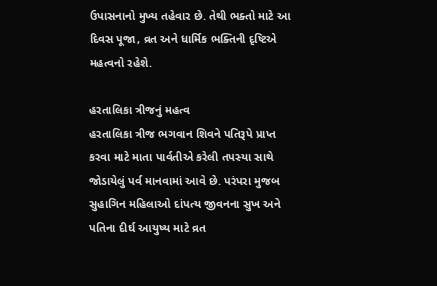ઉપાસનાનો મુખ્ય તહેવાર છે. તેથી ભક્તો માટે આ દિવસ પૂજા, વ્રત અને ધાર્મિક ભક્તિની દૃષ્ટિએ મહત્વનો રહેશે.

હરતાલિકા ત્રીજનું મહત્વ
હરતાલિકા ત્રીજ ભગવાન શિવને પતિરૂપે પ્રાપ્ત કરવા માટે માતા પાર્વતીએ કરેલી તપસ્યા સાથે જોડાયેલું પર્વ માનવામાં આવે છે. પરંપરા મુજબ સુહાગિન મહિલાઓ દાંપત્ય જીવનના સુખ અને પતિના દીર્ઘ આયુષ્ય માટે વ્રત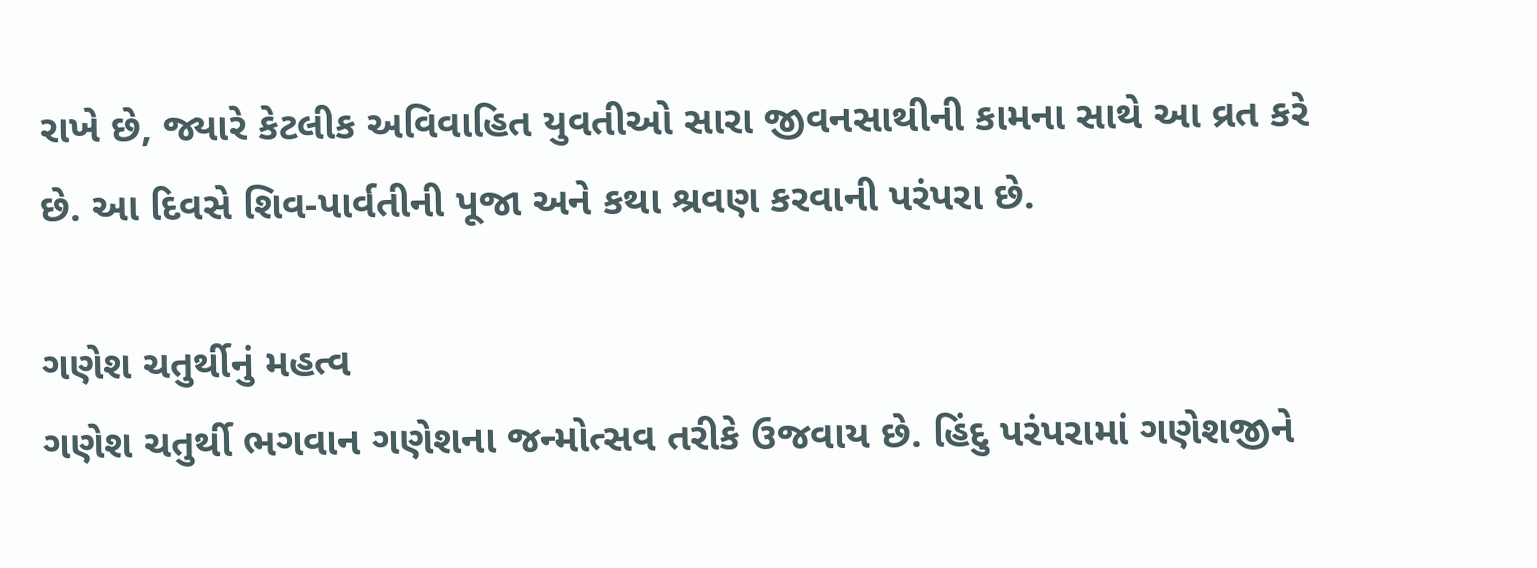રાખે છે, જ્યારે કેટલીક અવિવાહિત યુવતીઓ સારા જીવનસાથીની કામના સાથે આ વ્રત કરે છે. આ દિવસે શિવ-પાર્વતીની પૂજા અને કથા શ્રવણ કરવાની પરંપરા છે.

ગણેશ ચતુર્થીનું મહત્વ
ગણેશ ચતુર્થી ભગવાન ગણેશના જન્મોત્સવ તરીકે ઉજવાય છે. હિંદુ પરંપરામાં ગણેશજીને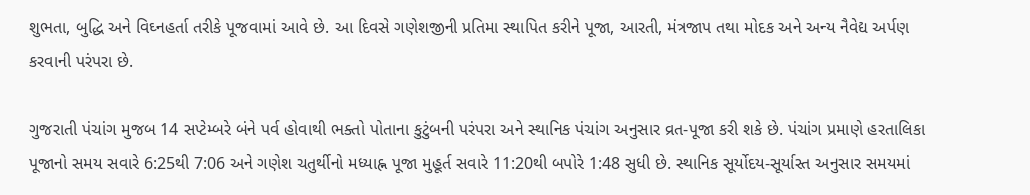શુભતા, બુદ્ધિ અને વિઘ્નહર્તા તરીકે પૂજવામાં આવે છે. આ દિવસે ગણેશજીની પ્રતિમા સ્થાપિત કરીને પૂજા, આરતી, મંત્રજાપ તથા મોદક અને અન્ય નૈવેદ્ય અર્પણ કરવાની પરંપરા છે.

ગુજરાતી પંચાંગ મુજબ 14 સપ્ટેમ્બરે બંને પર્વ હોવાથી ભક્તો પોતાના કુટુંબની પરંપરા અને સ્થાનિક પંચાંગ અનુસાર વ્રત-પૂજા કરી શકે છે. પંચાંગ પ્રમાણે હરતાલિકા પૂજાનો સમય સવારે 6:25થી 7:06 અને ગણેશ ચતુર્થીનો મધ્યાહ્ન પૂજા મુહૂર્ત સવારે 11:20થી બપોરે 1:48 સુધી છે. સ્થાનિક સૂર્યોદય-સૂર્યાસ્ત અનુસાર સમયમાં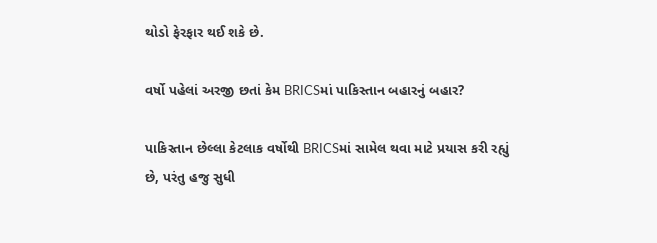થોડો ફેરફાર થઈ શકે છે.

વર્ષો પહેલાં અરજી છતાં કેમ BRICSમાં પાકિસ્તાન બહારનું બહાર?

પાકિસ્તાન છેલ્લા કેટલાક વર્ષોથી BRICSમાં સામેલ થવા માટે પ્રયાસ કરી રહ્યું છે, પરંતુ હજુ સુધી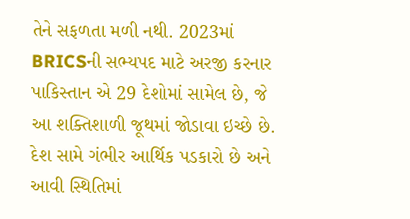તેને સફળતા મળી નથી. 2023માં BRICSની સભ્યપદ માટે અરજી કરનાર પાકિસ્તાન એ 29 દેશોમાં સામેલ છે, જે આ શક્તિશાળી જૂથમાં જોડાવા ઇચ્છે છે. દેશ સામે ગંભીર આર્થિક પડકારો છે અને આવી સ્થિતિમાં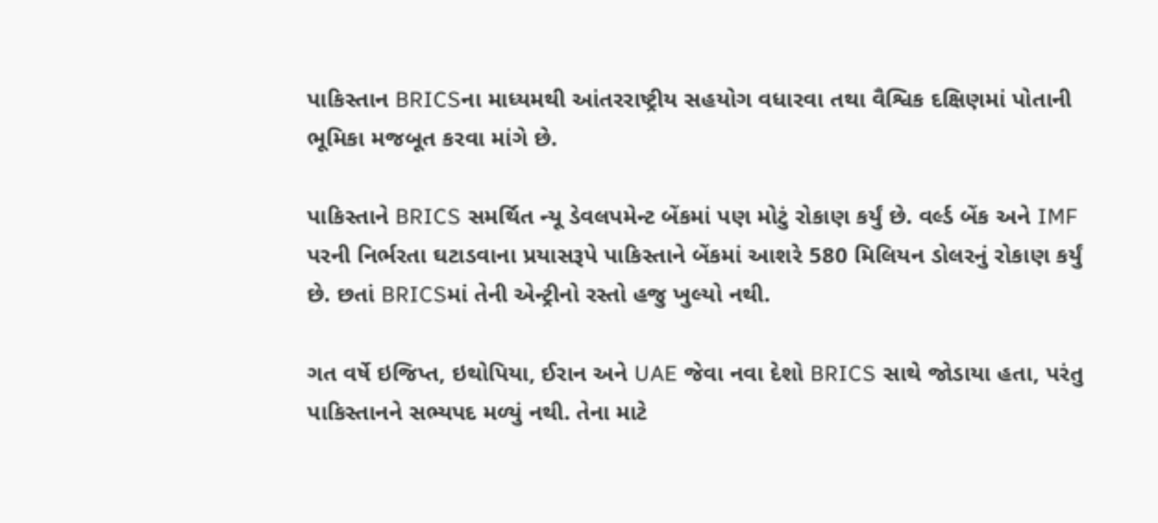પાકિસ્તાન BRICSના માધ્યમથી આંતરરાષ્ટ્રીય સહયોગ વધારવા તથા વૈશ્વિક દક્ષિણમાં પોતાની ભૂમિકા મજબૂત કરવા માંગે છે.

પાકિસ્તાને BRICS સમર્થિત ન્યૂ ડેવલપમેન્ટ બેંકમાં પણ મોટું રોકાણ કર્યું છે. વર્લ્ડ બેંક અને IMF પરની નિર્ભરતા ઘટાડવાના પ્રયાસરૂપે પાકિસ્તાને બેંકમાં આશરે 580 મિલિયન ડોલરનું રોકાણ કર્યું છે. છતાં BRICSમાં તેની એન્ટ્રીનો રસ્તો હજુ ખુલ્યો નથી.

ગત વર્ષે ઇજિપ્ત, ઇથોપિયા, ઈરાન અને UAE જેવા નવા દેશો BRICS સાથે જોડાયા હતા, પરંતુ પાકિસ્તાનને સભ્યપદ મળ્યું નથી. તેના માટે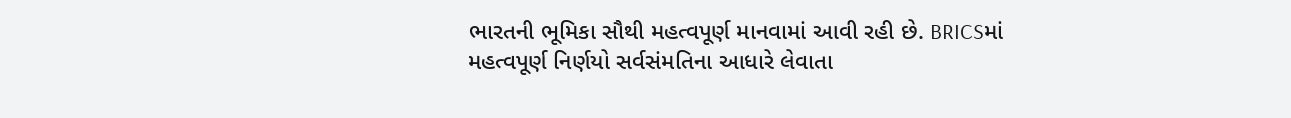ભારતની ભૂમિકા સૌથી મહત્વપૂર્ણ માનવામાં આવી રહી છે. BRICSમાં મહત્વપૂર્ણ નિર્ણયો સર્વસંમતિના આધારે લેવાતા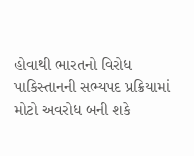હોવાથી ભારતનો વિરોધ પાકિસ્તાનની સભ્યપદ પ્રક્રિયામાં મોટો અવરોધ બની શકે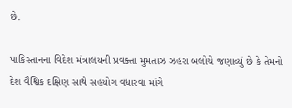છે.

પાકિસ્તાનના વિદેશ મંત્રાલયની પ્રવક્તા મુમતાઝ ઝહરા બલોચે જણાવ્યું છે કે તેમનો દેશ વૈશ્વિક દક્ષિણ સાથે સહયોગ વધારવા માંગે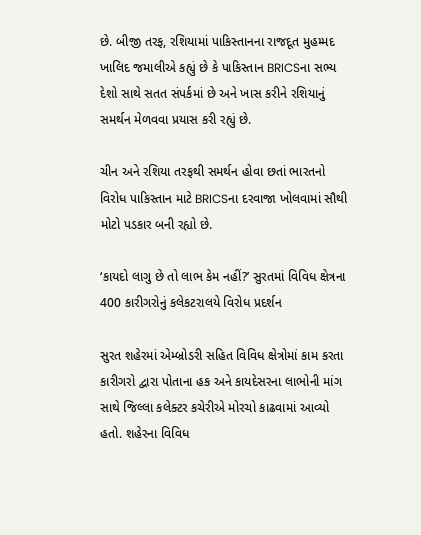છે. બીજી તરફ, રશિયામાં પાકિસ્તાનના રાજદૂત મુહમ્મદ ખાલિદ જમાલીએ કહ્યું છે કે પાકિસ્તાન BRICSના સભ્ય દેશો સાથે સતત સંપર્કમાં છે અને ખાસ કરીને રશિયાનું સમર્થન મેળવવા પ્રયાસ કરી રહ્યું છે.

ચીન અને રશિયા તરફથી સમર્થન હોવા છતાં ભારતનો વિરોધ પાકિસ્તાન માટે BRICSના દરવાજા ખોલવામાં સૌથી મોટો પડકાર બની રહ્યો છે.

‘કાયદો લાગુ છે તો લાભ કેમ નહીં?’ સુરતમાં વિવિધ ક્ષેત્રના 400 કારીગરોનું કલેકટરાલયે વિરોધ પ્રદર્શન

સુરત શહેરમાં એમ્બ્રોડરી સહિત વિવિધ ક્ષેત્રોમાં કામ કરતા કારીગરો દ્વારા પોતાના હક અને કાયદેસરના લાભોની માંગ સાથે જિલ્લા કલેક્ટર કચેરીએ મોરચો કાઢવામાં આવ્યો હતો. શહેરના વિવિધ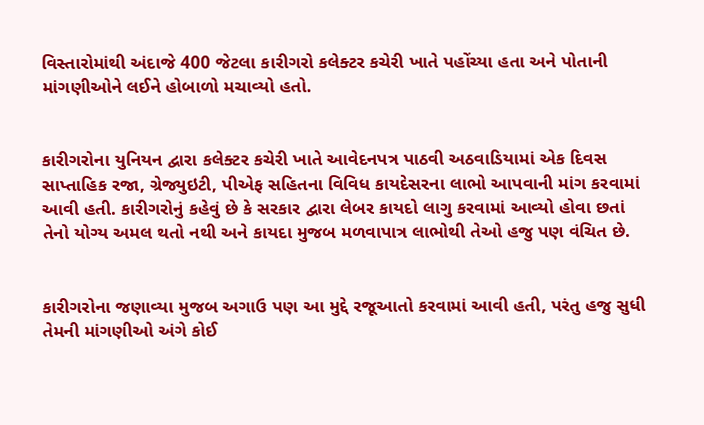વિસ્તારોમાંથી અંદાજે 400 જેટલા કારીગરો કલેક્ટર કચેરી ખાતે પહોંચ્યા હતા અને પોતાની માંગણીઓને લઈને હોબાળો મચાવ્યો હતો.


કારીગરોના યુનિયન દ્વારા કલેક્ટર કચેરી ખાતે આવેદનપત્ર પાઠવી અઠવાડિયામાં એક દિવસ સાપ્તાહિક રજા, ગ્રેજ્યુઇટી, પીએફ સહિતના વિવિધ કાયદેસરના લાભો આપવાની માંગ કરવામાં આવી હતી. કારીગરોનું કહેવું છે કે સરકાર દ્વારા લેબર કાયદો લાગુ કરવામાં આવ્યો હોવા છતાં તેનો યોગ્ય અમલ થતો નથી અને કાયદા મુજબ મળવાપાત્ર લાભોથી તેઓ હજુ પણ વંચિત છે.


કારીગરોના જણાવ્યા મુજબ અગાઉ પણ આ મુદ્દે રજૂઆતો કરવામાં આવી હતી, પરંતુ હજુ સુધી તેમની માંગણીઓ અંગે કોઈ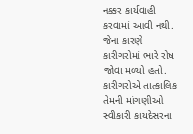નક્કર કાર્યવાહી કરવામાં આવી નથી. જેના કારણે કારીગરોમાં ભારે રોષ જોવા મળ્યો હતો. કારીગરોએ તાત્કાલિક તેમની માંગણીઓ સ્વીકારી કાયદેસરના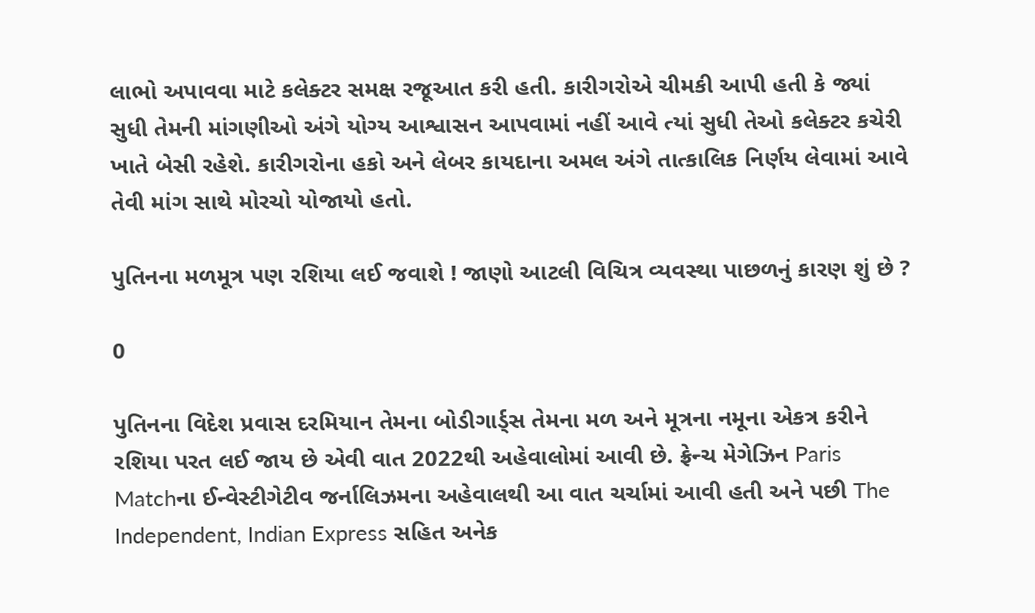લાભો અપાવવા માટે કલેક્ટર સમક્ષ રજૂઆત કરી હતી. કારીગરોએ ચીમકી આપી હતી કે જ્યાં સુધી તેમની માંગણીઓ અંગે યોગ્ય આશ્વાસન આપવામાં નહીં આવે ત્યાં સુધી તેઓ કલેક્ટર કચેરી ખાતે બેસી રહેશે. કારીગરોના હકો અને લેબર કાયદાના અમલ અંગે તાત્કાલિક નિર્ણય લેવામાં આવે તેવી માંગ સાથે મોરચો યોજાયો હતો.

પુતિનના મળમૂત્ર પણ રશિયા લઈ જવાશે ! જાણો આટલી વિચિત્ર વ્યવસ્થા પાછળનું કારણ શું છે ?

0

પુતિનના વિદેશ પ્રવાસ દરમિયાન તેમના બોડીગાર્ડ્સ તેમના મળ અને મૂત્રના નમૂના એકત્ર કરીને રશિયા પરત લઈ જાય છે એવી વાત 2022થી અહેવાલોમાં આવી છે. ફ્રેન્ચ મેગેઝિન Paris Matchના ઈન્વેસ્ટીગેટીવ જર્નાલિઝમના અહેવાલથી આ વાત ચર્ચામાં આવી હતી અને પછી The Independent, Indian Express સહિત અનેક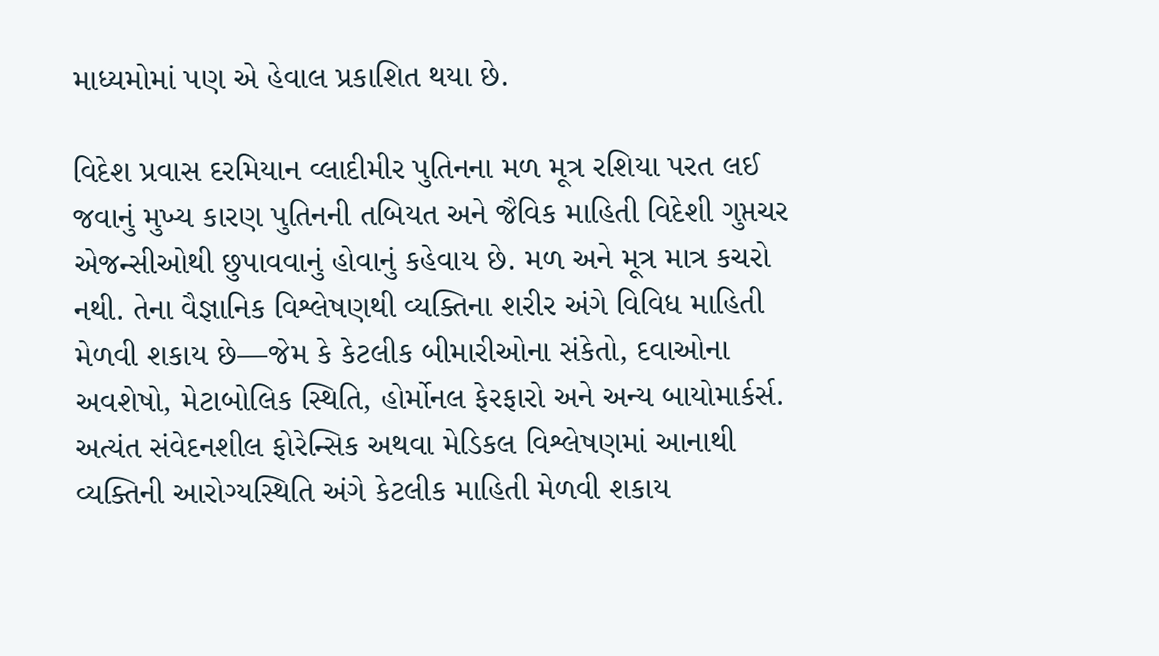માધ્યમોમાં પણ એ હેવાલ પ્રકાશિત થયા છે.

વિદેશ પ્રવાસ દરમિયાન વ્લાદીમીર પુતિનના મળ મૂત્ર રશિયા પરત લઈ જવાનું મુખ્ય કારણ પુતિનની તબિયત અને જૈવિક માહિતી વિદેશી ગુપ્તચર એજન્સીઓથી છુપાવવાનું હોવાનું કહેવાય છે. મળ અને મૂત્ર માત્ર કચરો નથી. તેના વૈજ્ઞાનિક વિશ્લેષણથી વ્યક્તિના શરીર અંગે વિવિધ માહિતી મેળવી શકાય છે—જેમ કે કેટલીક બીમારીઓના સંકેતો, દવાઓના અવશેષો, મેટાબોલિક સ્થિતિ, હોર્મોનલ ફેરફારો અને અન્ય બાયોમાર્કર્સ. અત્યંત સંવેદનશીલ ફોરેન્સિક અથવા મેડિકલ વિશ્લેષણમાં આનાથી વ્યક્તિની આરોગ્યસ્થિતિ અંગે કેટલીક માહિતી મેળવી શકાય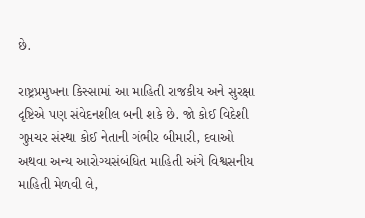છે.

રાષ્ટ્રપ્રમુખના કિસ્સામાં આ માહિતી રાજકીય અને સુરક્ષા દૃષ્ટિએ પણ સંવેદનશીલ બની શકે છે. જો કોઈ વિદેશી ગુપ્તચર સંસ્થા કોઈ નેતાની ગંભીર બીમારી, દવાઓ અથવા અન્ય આરોગ્યસંબંધિત માહિતી અંગે વિશ્વસનીય માહિતી મેળવી લે,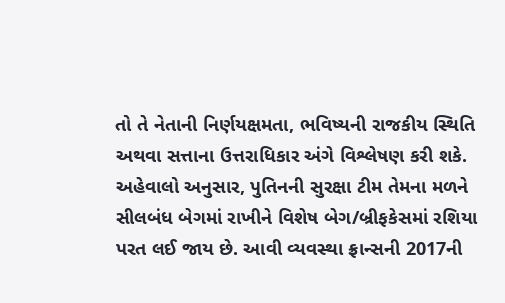તો તે નેતાની નિર્ણયક્ષમતા, ભવિષ્યની રાજકીય સ્થિતિ અથવા સત્તાના ઉત્તરાધિકાર અંગે વિશ્લેષણ કરી શકે. અહેવાલો અનુસાર, પુતિનની સુરક્ષા ટીમ તેમના મળને સીલબંધ બેગમાં રાખીને વિશેષ બેગ/બ્રીફકેસમાં રશિયા પરત લઈ જાય છે. આવી વ્યવસ્થા ફ્રાન્સની 2017ની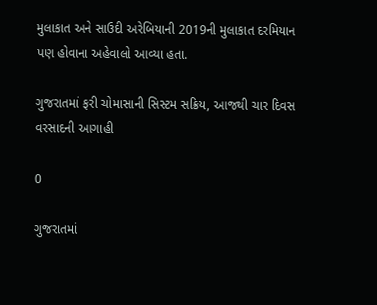મુલાકાત અને સાઉદી અરેબિયાની 2019ની મુલાકાત દરમિયાન પણ હોવાના અહેવાલો આવ્યા હતા.

ગુજરાતમાં ફરી ચોમાસાની સિસ્ટમ સક્રિય, આજથી ચાર દિવસ વરસાદની આગાહી

0

ગુજરાતમાં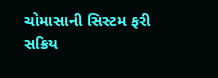ચોમાસાની સિસ્ટમ ફરી સક્રિય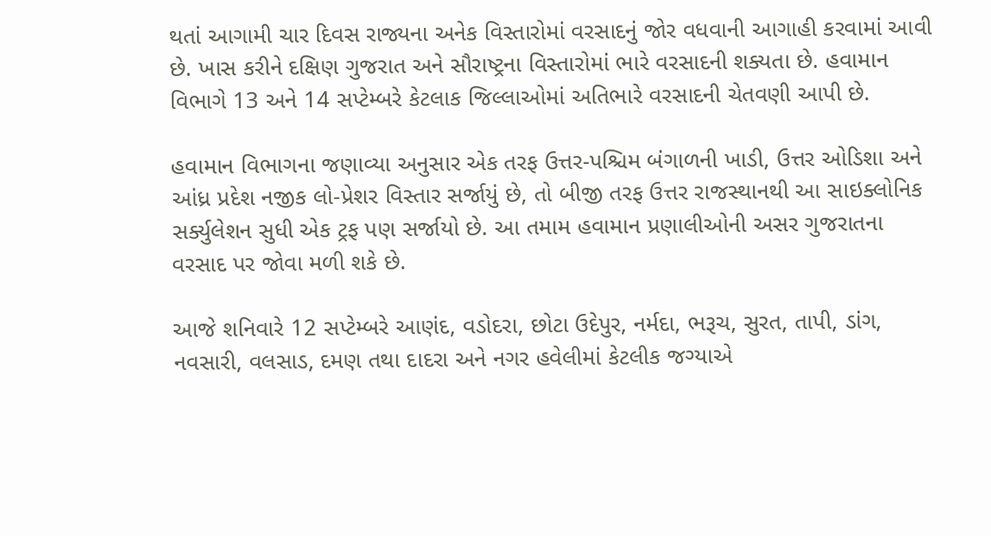થતાં આગામી ચાર દિવસ રાજ્યના અનેક વિસ્તારોમાં વરસાદનું જોર વધવાની આગાહી કરવામાં આવી છે. ખાસ કરીને દક્ષિણ ગુજરાત અને સૌરાષ્ટ્રના વિસ્તારોમાં ભારે વરસાદની શક્યતા છે. હવામાન વિભાગે 13 અને 14 સપ્ટેમ્બરે કેટલાક જિલ્લાઓમાં અતિભારે વરસાદની ચેતવણી આપી છે.

હવામાન વિભાગના જણાવ્યા અનુસાર એક તરફ ઉત્તર-પશ્ચિમ બંગાળની ખાડી, ઉત્તર ઓડિશા અને આંધ્ર પ્રદેશ નજીક લો-પ્રેશર વિસ્તાર સર્જાયું છે, તો બીજી તરફ ઉત્તર રાજસ્થાનથી આ સાઇક્લોનિક સર્ક્યુલેશન સુધી એક ટ્રફ પણ સર્જાયો છે. આ તમામ હવામાન પ્રણાલીઓની અસર ગુજરાતના વરસાદ પર જોવા મળી શકે છે.

આજે શનિવારે 12 સપ્ટેમ્બરે આણંદ, વડોદરા, છોટા ઉદેપુર, નર્મદા, ભરૂચ, સુરત, તાપી, ડાંગ, નવસારી, વલસાડ, દમણ તથા દાદરા અને નગર હવેલીમાં કેટલીક જગ્યાએ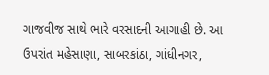ગાજવીજ સાથે ભારે વરસાદની આગાહી છે. આ ઉપરાંત મહેસાણા, સાબરકાંઠા, ગાંધીનગર,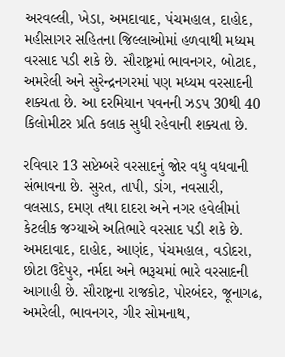અરવલ્લી, ખેડા, અમદાવાદ, પંચમહાલ, દાહોદ, મહીસાગર સહિતના જિલ્લાઓમાં હળવાથી મધ્યમ વરસાદ પડી શકે છે. સૌરાષ્ટ્રમાં ભાવનગર, બોટાદ, અમરેલી અને સુરેન્દ્રનગરમાં પણ મધ્યમ વરસાદની શક્યતા છે. આ દરમિયાન પવનની ઝડપ 30થી 40 કિલોમીટર પ્રતિ કલાક સુધી રહેવાની શક્યતા છે.

રવિવાર 13 સપ્ટેમ્બરે વરસાદનું જોર વધુ વધવાની સંભાવના છે. સુરત, તાપી, ડાંગ, નવસારી, વલસાડ, દમણ તથા દાદરા અને નગર હવેલીમાં કેટલીક જગ્યાએ અતિભારે વરસાદ પડી શકે છે. અમદાવાદ, દાહોદ, આણંદ, પંચમહાલ, વડોદરા, છોટા ઉદેપુર, નર્મદા અને ભરૂચમાં ભારે વરસાદની આગાહી છે. સૌરાષ્ટ્રના રાજકોટ, પોરબંદર, જૂનાગઢ, અમરેલી, ભાવનગર, ગીર સોમનાથ,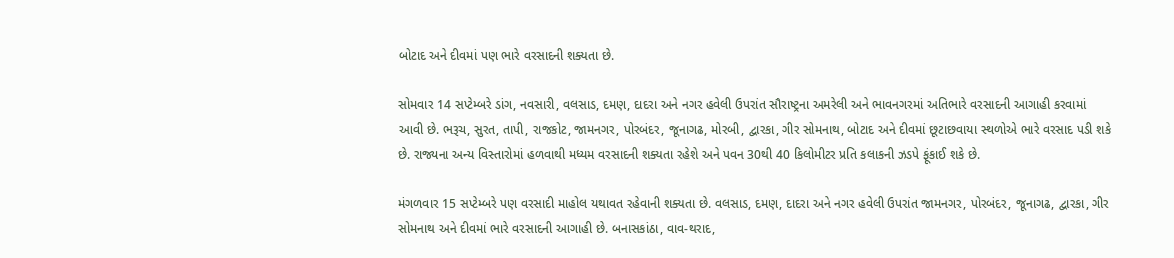બોટાદ અને દીવમાં પણ ભારે વરસાદની શક્યતા છે.

સોમવાર 14 સપ્ટેમ્બરે ડાંગ, નવસારી, વલસાડ, દમણ, દાદરા અને નગર હવેલી ઉપરાંત સૌરાષ્ટ્રના અમરેલી અને ભાવનગરમાં અતિભારે વરસાદની આગાહી કરવામાં આવી છે. ભરૂચ, સુરત, તાપી, રાજકોટ, જામનગર, પોરબંદર, જૂનાગઢ, મોરબી, દ્વારકા, ગીર સોમનાથ, બોટાદ અને દીવમાં છૂટાછવાયા સ્થળોએ ભારે વરસાદ પડી શકે છે. રાજ્યના અન્ય વિસ્તારોમાં હળવાથી મધ્યમ વરસાદની શક્યતા રહેશે અને પવન 30થી 40 કિલોમીટર પ્રતિ કલાકની ઝડપે ફૂંકાઈ શકે છે.

મંગળવાર 15 સપ્ટેમ્બરે પણ વરસાદી માહોલ યથાવત રહેવાની શક્યતા છે. વલસાડ, દમણ, દાદરા અને નગર હવેલી ઉપરાંત જામનગર, પોરબંદર, જૂનાગઢ, દ્વારકા, ગીર સોમનાથ અને દીવમાં ભારે વરસાદની આગાહી છે. બનાસકાંઠા, વાવ-થરાદ,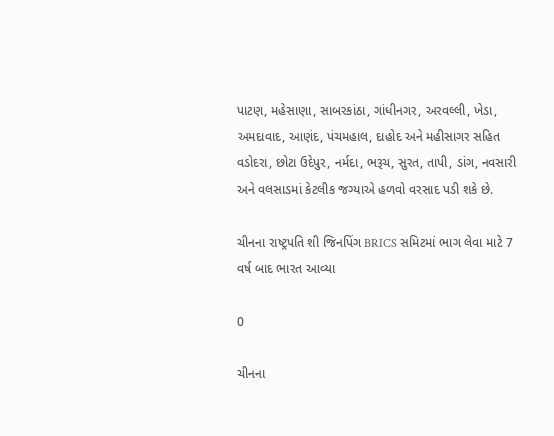પાટણ, મહેસાણા, સાબરકાંઠા, ગાંધીનગર, અરવલ્લી, ખેડા, અમદાવાદ, આણંદ, પંચમહાલ, દાહોદ અને મહીસાગર સહિત વડોદરા, છોટા ઉદેપુર, નર્મદા, ભરૂચ, સુરત, તાપી, ડાંગ, નવસારી અને વલસાડમાં કેટલીક જગ્યાએ હળવો વરસાદ પડી શકે છે.

ચીનના રાષ્ટ્રપતિ શી જિનપિંગ BRICS સમિટમાં ભાગ લેવા માટે 7 વર્ષ બાદ ભારત આવ્યા

0

ચીનના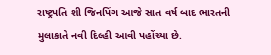રાષ્ટ્રપતિ શી જિનપિંગ આજે સાત વર્ષ બાદ ભારતની મુલાકાતે નવી દિલ્હી આવી પહોંચ્યા છે.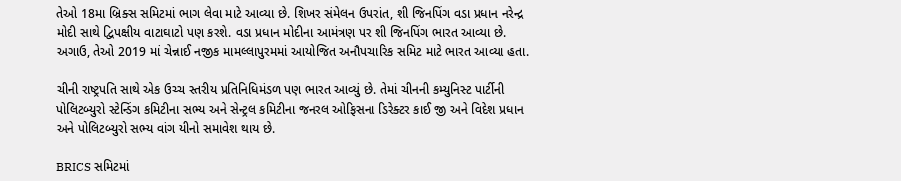તેઓ 18મા બ્રિક્સ સમિટમાં ભાગ લેવા માટે આવ્યા છે. શિખર સંમેલન ઉપરાંત, શી જિનપિંગ વડા પ્રધાન નરેન્દ્ર મોદી સાથે દ્વિપક્ષીય વાટાઘાટો પણ કરશે. વડા પ્રધાન મોદીના આમંત્રણ પર શી જિનપિંગ ભારત આવ્યા છે. અગાઉ, તેઓ 2019 માં ચેન્નાઈ નજીક મામલ્લાપુરમમાં આયોજિત અનૌપચારિક સમિટ માટે ભારત આવ્યા હતા.

ચીની રાષ્ટ્રપતિ સાથે એક ઉચ્ચ સ્તરીય પ્રતિનિધિમંડળ પણ ભારત આવ્યું છે. તેમાં ચીનની કમ્યુનિસ્ટ પાર્ટીની પોલિટબ્યુરો સ્ટેન્ડિંગ કમિટીના સભ્ય અને સેન્ટ્રલ કમિટીના જનરલ ઓફિસના ડિરેક્ટર કાઈ જી અને વિદેશ પ્રધાન અને પોલિટબ્યુરો સભ્ય વાંગ યીનો સમાવેશ થાય છે.

BRICS સમિટમાં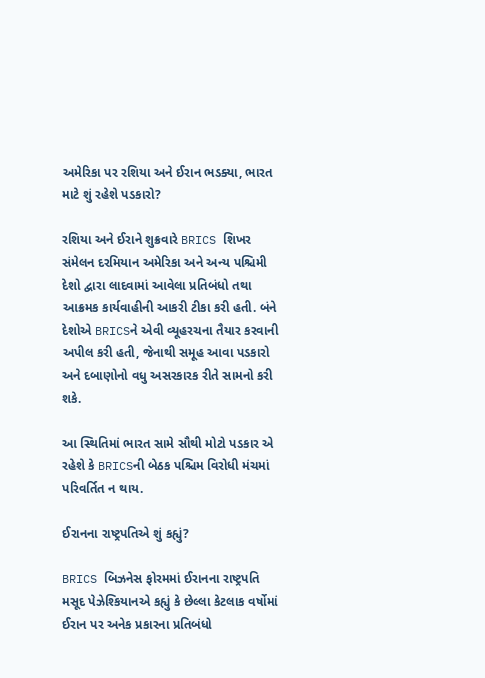અમેરિકા પર રશિયા અને ઈરાન ભડક્યા, ભારત માટે શું રહેશે પડકારો?

રશિયા અને ઈરાને શુક્રવારે BRICS શિખર સંમેલન દરમિયાન અમેરિકા અને અન્ય પશ્ચિમી દેશો દ્વારા લાદવામાં આવેલા પ્રતિબંધો તથા આક્રમક કાર્યવાહીની આકરી ટીકા કરી હતી. બંને દેશોએ BRICSને એવી વ્યૂહરચના તૈયાર કરવાની અપીલ કરી હતી, જેનાથી સમૂહ આવા પડકારો અને દબાણોનો વધુ અસરકારક રીતે સામનો કરી શકે.

આ સ્થિતિમાં ભારત સામે સૌથી મોટો પડકાર એ રહેશે કે BRICSની બેઠક પશ્ચિમ વિરોધી મંચમાં પરિવર્તિત ન થાય.

ઈરાનના રાષ્ટ્રપતિએ શું કહ્યું?

BRICS બિઝનેસ ફોરમમાં ઈરાનના રાષ્ટ્રપતિ મસૂદ પેઝેશ્કિયાનએ કહ્યું કે છેલ્લા કેટલાક વર્ષોમાં ઈરાન પર અનેક પ્રકારના પ્રતિબંધો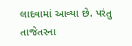લાદવામાં આવ્યા છે. પરંતુ તાજેતરના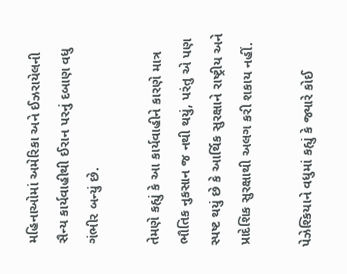મહિનાઓમાં અમેરિકા અને ઈઝરાયેલની સૈન્ય કાર્યવાહીથી ઈરાન પરનું દબાણ વધુ ગંભીર બન્યું છે.

તેમણે કહ્યું કે આ કાર્યવાહીને કારણે માત્ર ભૌતિક નુકસાન જ નથી થયું, પરંતુ એ પણ સ્પષ્ટ થયું છે કે આર્થિક સુરક્ષાને રાષ્ટ્રીય અને પ્રાદેશિક સુરક્ષાથી અલગ કરી શકાય નહીં.

પેઝેશ્કિયાને વધુમાં કહ્યું કે જ્યારે કોઈ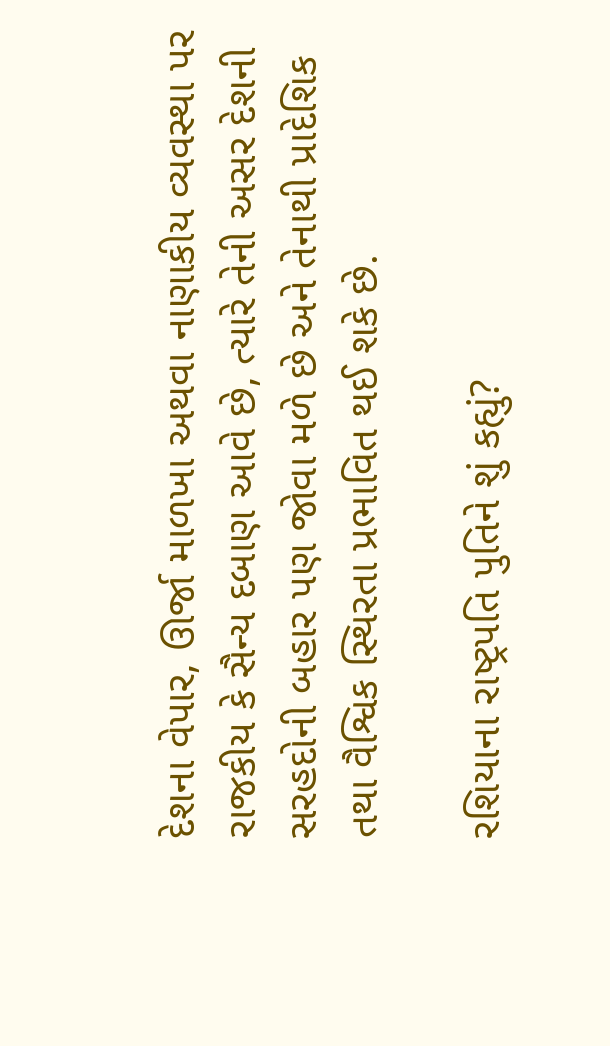દેશના વેપાર, ઊર્જા માળખા અથવા નાણાકીય વ્યવસ્થા પર રાજકીય કે સૈન્ય દબાણ આવે છે, ત્યારે તેની અસર દેશની સરહદોની બહાર પણ જોવા મળે છે અને તેનાથી પ્રાદેશિક તથા વૈશ્વિક સ્થિરતા પ્રભાવિત થઈ શકે છે.

રશિયાના રાષ્ટ્રપતિ પુતિને શું કહ્યું?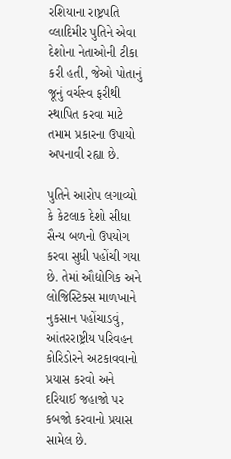રશિયાના રાષ્ટ્રપતિ વ્લાદિમીર પુતિને એવા દેશોના નેતાઓની ટીકા કરી હતી, જેઓ પોતાનું જૂનું વર્ચસ્વ ફરીથી સ્થાપિત કરવા માટે તમામ પ્રકારના ઉપાયો અપનાવી રહ્યા છે.

પુતિને આરોપ લગાવ્યો કે કેટલાક દેશો સીધા સૈન્ય બળનો ઉપયોગ કરવા સુધી પહોંચી ગયા છે. તેમાં ઔદ્યોગિક અને લોજિસ્ટિક્સ માળખાને નુકસાન પહોંચાડવું, આંતરરાષ્ટ્રીય પરિવહન કોરિડોરને અટકાવવાનો પ્રયાસ કરવો અને દરિયાઈ જહાજો પર કબજો કરવાનો પ્રયાસ સામેલ છે.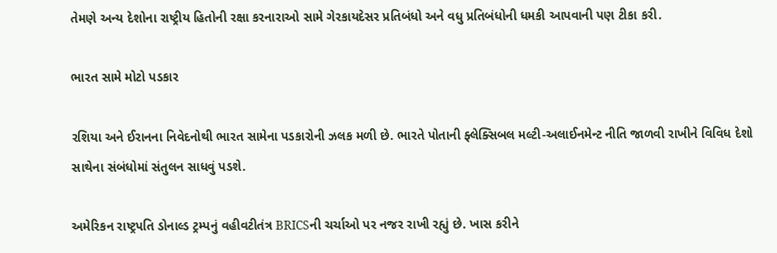તેમણે અન્ય દેશોના રાષ્ટ્રીય હિતોની રક્ષા કરનારાઓ સામે ગેરકાયદેસર પ્રતિબંધો અને વધુ પ્રતિબંધોની ધમકી આપવાની પણ ટીકા કરી.

ભારત સામે મોટો પડકાર

રશિયા અને ઈરાનના નિવેદનોથી ભારત સામેના પડકારોની ઝલક મળી છે. ભારતે પોતાની ફ્લેક્સિબલ મલ્ટી-અલાઈનમેન્ટ નીતિ જાળવી રાખીને વિવિધ દેશો સાથેના સંબંધોમાં સંતુલન સાધવું પડશે.

અમેરિકન રાષ્ટ્રપતિ ડોનાલ્ડ ટ્રમ્પનું વહીવટીતંત્ર BRICSની ચર્ચાઓ પર નજર રાખી રહ્યું છે. ખાસ કરીને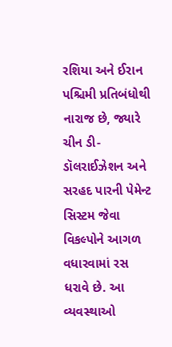રશિયા અને ઈરાન પશ્ચિમી પ્રતિબંધોથી નારાજ છે, જ્યારે ચીન ડી-ડૉલરાઈઝેશન અને સરહદ પારની પેમેન્ટ સિસ્ટમ જેવા વિકલ્પોને આગળ વધારવામાં રસ ધરાવે છે. આ વ્યવસ્થાઓ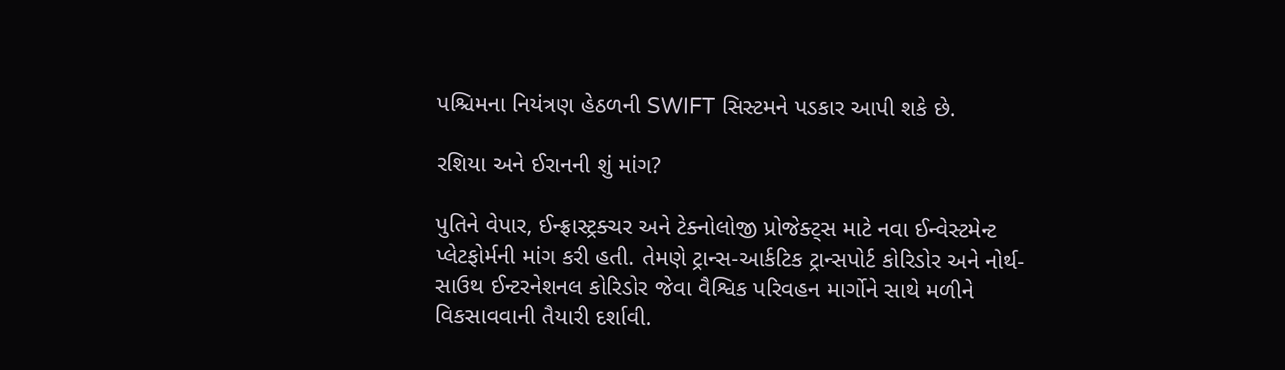પશ્ચિમના નિયંત્રણ હેઠળની SWIFT સિસ્ટમને પડકાર આપી શકે છે.

રશિયા અને ઈરાનની શું માંગ?

પુતિને વેપાર, ઈન્ફ્રાસ્ટ્રક્ચર અને ટેક્નોલોજી પ્રોજેક્ટ્સ માટે નવા ઈન્વેસ્ટમેન્ટ પ્લેટફોર્મની માંગ કરી હતી. તેમણે ટ્રાન્સ-આર્કટિક ટ્રાન્સપોર્ટ કોરિડોર અને નોર્થ-સાઉથ ઈન્ટરનેશનલ કોરિડોર જેવા વૈશ્વિક પરિવહન માર્ગોને સાથે મળીને વિકસાવવાની તૈયારી દર્શાવી.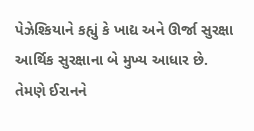પેઝેશ્કિયાને કહ્યું કે ખાદ્ય અને ઊર્જા સુરક્ષા આર્થિક સુરક્ષાના બે મુખ્ય આધાર છે. તેમણે ઈરાનને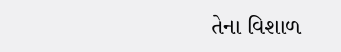તેના વિશાળ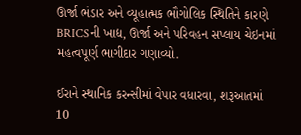ઊર્જા ભંડાર અને વ્યૂહાત્મક ભૌગોલિક સ્થિતિને કારણે BRICSની ખાદ્ય, ઊર્જા અને પરિવહન સપ્લાય ચેઇનમાં મહત્વપૂર્ણ ભાગીદાર ગણાવ્યો.

ઈરાને સ્થાનિક કરન્સીમાં વેપાર વધારવા, શરૂઆતમાં 10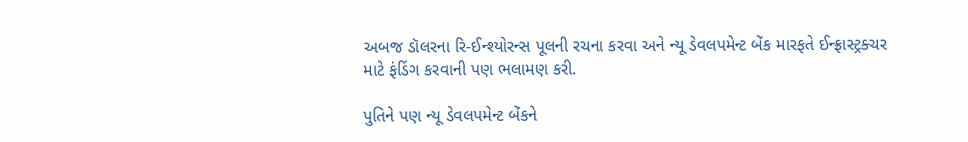અબજ ડૉલરના રિ-ઈન્શ્યોરન્સ પૂલની રચના કરવા અને ન્યૂ ડેવલપમેન્ટ બેંક મારફતે ઈન્ફ્રાસ્ટ્રક્ચર માટે ફંડિંગ કરવાની પણ ભલામણ કરી.

પુતિને પણ ન્યૂ ડેવલપમેન્ટ બેંકને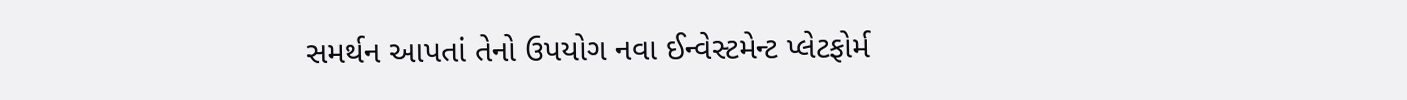સમર્થન આપતાં તેનો ઉપયોગ નવા ઈન્વેસ્ટમેન્ટ પ્લેટફોર્મ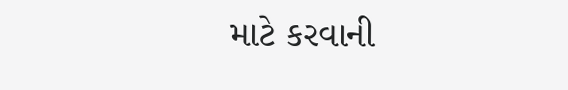માટે કરવાની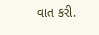વાત કરી.